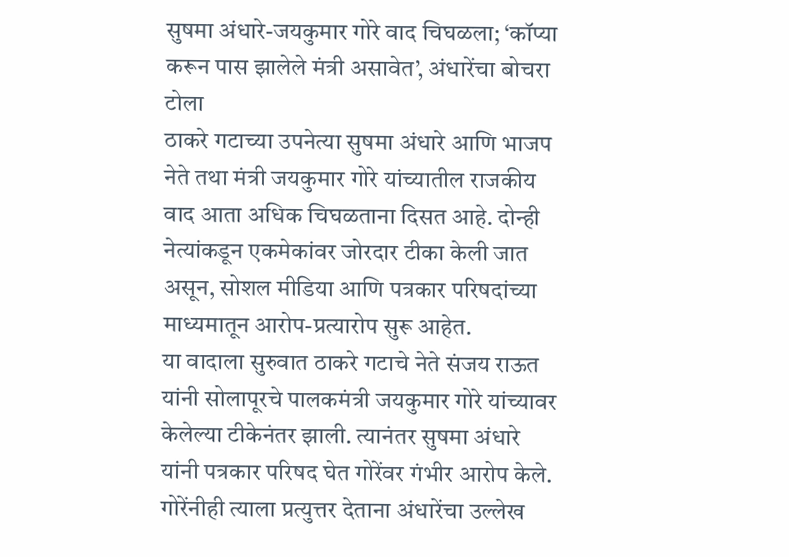सुषमा अंधारे-जयकुमार गोरे वाद चिघळला; ‘कॉप्या करून पास झालेले मंत्री असावेत’, अंधारेंचा बोचरा टोला
ठाकरे गटाच्या उपनेत्या सुषमा अंधारे आणि भाजप नेते तथा मंत्री जयकुमार गोरे यांच्यातील राजकीय वाद आता अधिक चिघळताना दिसत आहे. दोन्ही नेत्यांकडून एकमेकांवर जोरदार टीका केली जात असून, सोशल मीडिया आणि पत्रकार परिषदांच्या माध्यमातून आरोप-प्रत्यारोप सुरू आहेत.
या वादाला सुरुवात ठाकरे गटाचे नेते संजय राऊत यांनी सोलापूरचे पालकमंत्री जयकुमार गोरे यांच्यावर केलेल्या टीकेनंतर झाली. त्यानंतर सुषमा अंधारे यांनी पत्रकार परिषद घेत गोरेंवर गंभीर आरोप केले. गोरेंनीही त्याला प्रत्युत्तर देताना अंधारेंचा उल्लेख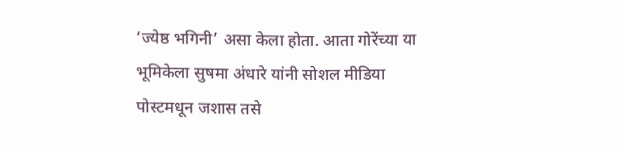‘ज्येष्ठ भगिनी’ असा केला होता. आता गोरेंच्या या भूमिकेला सुषमा अंधारे यांनी सोशल मीडिया पोस्टमधून जशास तसे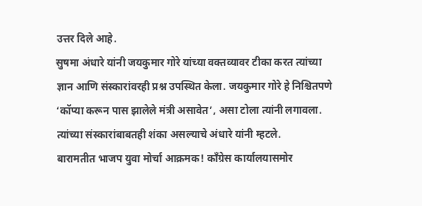उत्तर दिले आहे.
सुषमा अंधारे यांनी जयकुमार गोरे यांच्या वक्तव्यावर टीका करत त्यांच्या ज्ञान आणि संस्कारांवरही प्रश्न उपस्थित केला. जयकुमार गोरे हे निश्चितपणे ‘कॉप्या करून पास झालेले मंत्री असावेत’, असा टोला त्यांनी लगावला. त्यांच्या संस्कारांबाबतही शंका असल्याचे अंधारे यांनी म्हटले.
बारामतीत भाजप युवा मोर्चा आक्रमक! काँग्रेस कार्यालयासमोर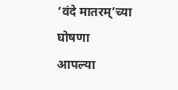‘वंदे मातरम्’च्या घोषणा
आपल्या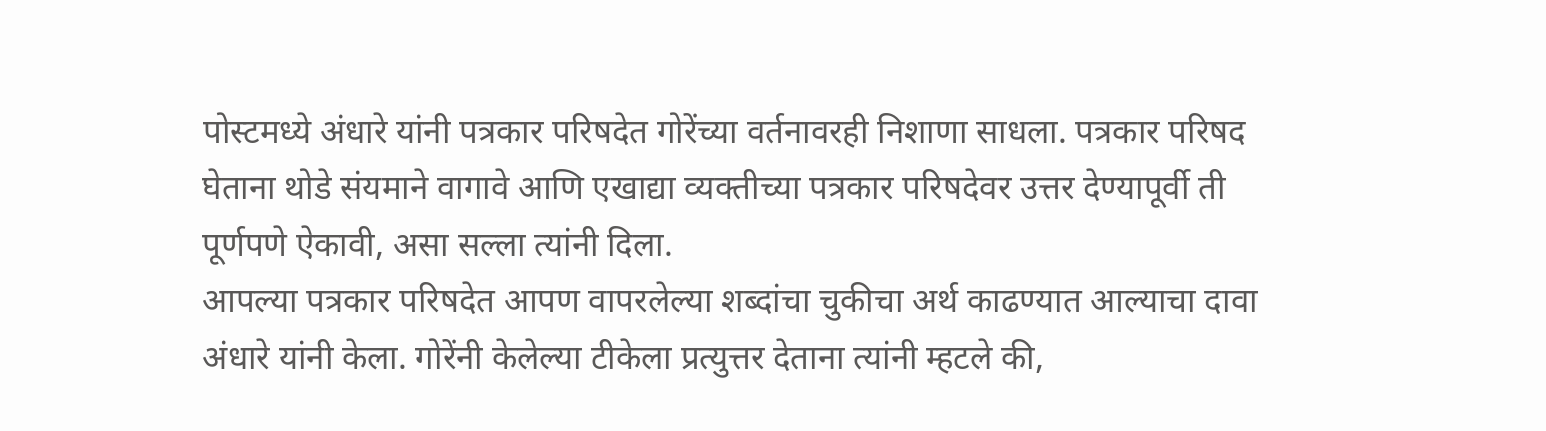पोस्टमध्ये अंधारे यांनी पत्रकार परिषदेत गोरेंच्या वर्तनावरही निशाणा साधला. पत्रकार परिषद घेताना थोडे संयमाने वागावे आणि एखाद्या व्यक्तीच्या पत्रकार परिषदेवर उत्तर देण्यापूर्वी ती पूर्णपणे ऐकावी, असा सल्ला त्यांनी दिला.
आपल्या पत्रकार परिषदेत आपण वापरलेल्या शब्दांचा चुकीचा अर्थ काढण्यात आल्याचा दावा अंधारे यांनी केला. गोरेंनी केलेल्या टीकेला प्रत्युत्तर देताना त्यांनी म्हटले की,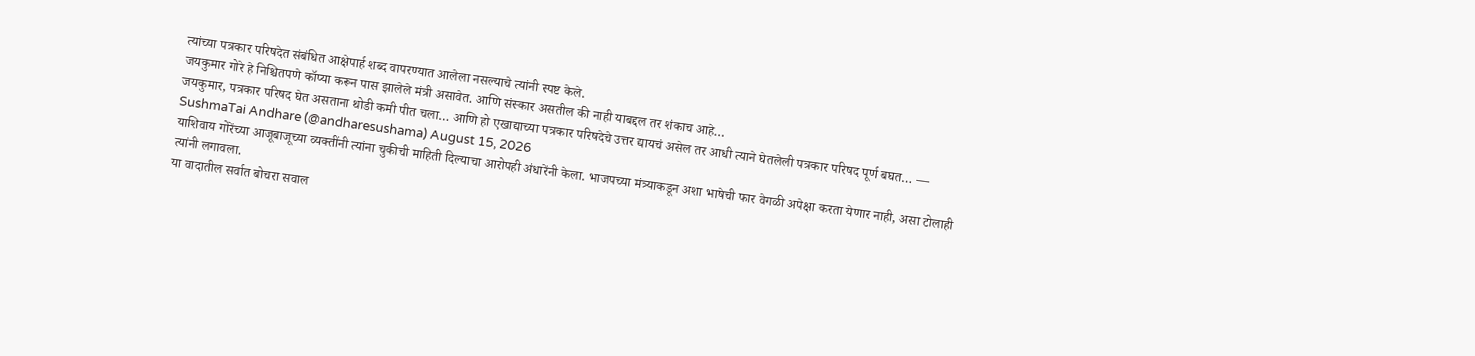त्यांच्या पत्रकार परिषदेत संबंधित आक्षेपार्ह शब्द वापरण्यात आलेला नसल्याचे त्यांनी स्पष्ट केले.
जयकुमार गोरे हे निश्चितपणे कॉप्या करून पास झालेले मंत्री असावेत. आणि संस्कार असतील की नाही याबद्दल तर शंकाच आहे…
जयकुमार, पत्रकार परिषद घेत असताना थोडी कमी पीत चला… आणि हो एखाद्याच्या पत्रकार परिषदेचे उत्तर द्यायचं असेल तर आधी त्याने घेतलेली पत्रकार परिषद पूर्ण बघत… — SushmaTai Andhare (@andharesushama) August 15, 2026
याशिवाय गोरेंच्या आजूबाजूच्या व्यक्तींनी त्यांना चुकीची माहिती दिल्याचा आरोपही अंधारेंनी केला. भाजपच्या मंत्र्याकडून अशा भाषेची फार वेगळी अपेक्षा करता येणार नाही, असा टोलाही त्यांनी लगावला.
या वादातील सर्वात बोचरा सवाल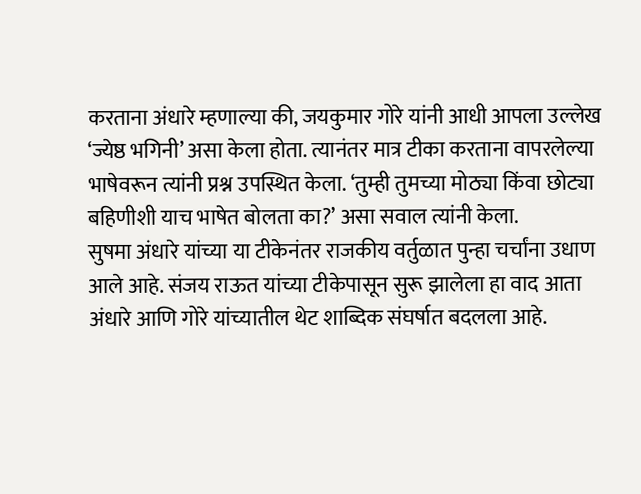करताना अंधारे म्हणाल्या की, जयकुमार गोरे यांनी आधी आपला उल्लेख ‘ज्येष्ठ भगिनी’ असा केला होता. त्यानंतर मात्र टीका करताना वापरलेल्या भाषेवरून त्यांनी प्रश्न उपस्थित केला. ‘तुम्ही तुमच्या मोठ्या किंवा छोट्या बहिणीशी याच भाषेत बोलता का?’ असा सवाल त्यांनी केला.
सुषमा अंधारे यांच्या या टीकेनंतर राजकीय वर्तुळात पुन्हा चर्चांना उधाण आले आहे. संजय राऊत यांच्या टीकेपासून सुरू झालेला हा वाद आता अंधारे आणि गोरे यांच्यातील थेट शाब्दिक संघर्षात बदलला आहे.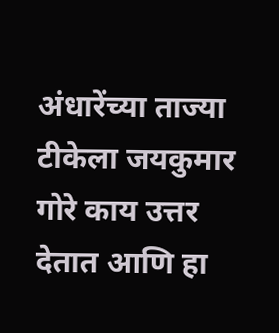अंधारेंच्या ताज्या टीकेला जयकुमार गोरे काय उत्तर देतात आणि हा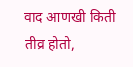वाद आणखी किती तीव्र होतो,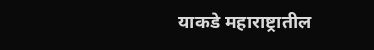याकडे महाराष्ट्रातील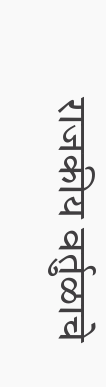राजकीय वर्तुळाचे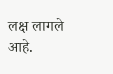लक्ष लागले आहे.